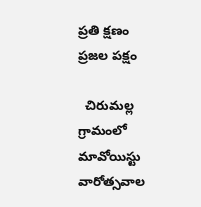ప్రతి క్షణం
ప్రజల పక్షం

  చిరుమల్ల గ్రామంలో మావోయిస్టు వారోత్సవాల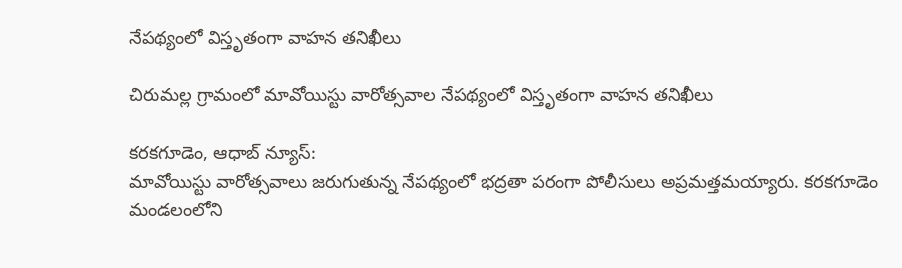నేపథ్యంలో విస్తృతంగా వాహన తనిఖీలు

చిరుమల్ల గ్రామంలో మావోయిస్టు వారోత్సవాల నేపథ్యంలో విస్తృతంగా వాహన తనిఖీలు

కరకగూడెం, ఆధాబ్ న్యూస్:
మావోయిస్టు వారోత్సవాలు జరుగుతున్న నేపథ్యంలో భద్రతా పరంగా పోలీసులు అప్రమత్తమయ్యారు. కరకగూడెం మండలంలోని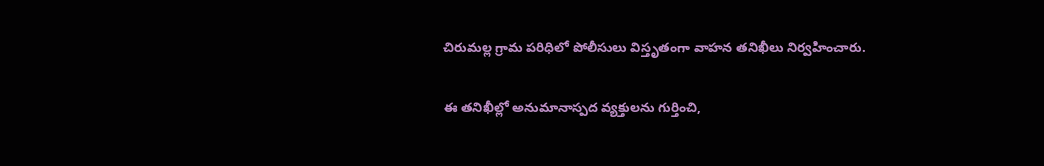చిరుమల్ల గ్రామ పరిధిలో పోలీసులు విస్తృతంగా వాహన తనిఖీలు నిర్వహించారు.

ఈ తనిఖీల్లో అనుమానాస్పద వ్యక్తులను గుర్తించి,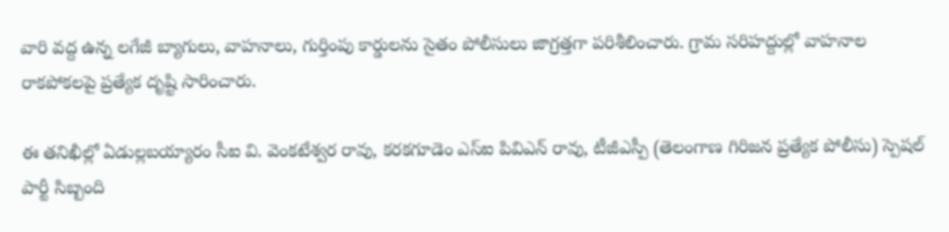వారి వద్ద ఉన్న లగేజీ బ్యాగులు, వాహనాలు, గుర్తింపు కార్డులను సైతం పోలీసులు జాగ్రత్తగా పరిశీలించారు. గ్రామ సరిహద్దుల్లో వాహనాల రాకపోకలపై ప్రత్యేక దృష్టి సారించారు.

ఈ తనిఖీల్లో ఏడుల్లబయ్యారం సీఐ వి. వెంకటేశ్వర రావు, కరకగూడెం ఎస్ఐ పివిఎన్ రావు, టీజీఎస్పీ (తెలంగాణ గిరిజన ప్రత్యేక పోలీసు) స్పెషల్ పార్టీ సిబ్బంది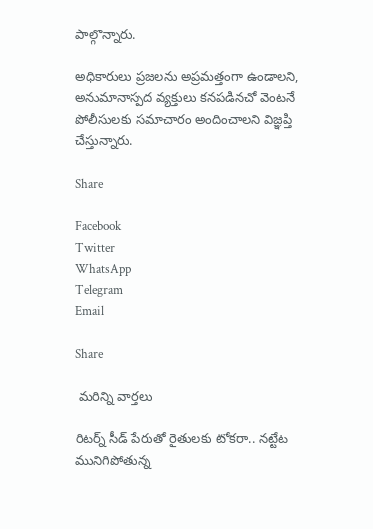పాల్గొన్నారు.

అధికారులు ప్రజలను అప్రమత్తంగా ఉండాలని, అనుమానాస్పద వ్యక్తులు కనపడినచో వెంటనే పోలీసులకు సమాచారం అందించాలని విజ్ఞప్తి చేస్తున్నారు.

Share

Facebook
Twitter
WhatsApp
Telegram
Email

Share

 మరిన్ని వార్తలు

రిటర్న్ సీడ్ పేరుతో రైతులకు టోకరా.. నట్టేట మునిగిపోతున్న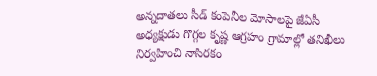అన్నదాతలు సీడ్ కంపెనీల మోసాలపై జేఏసీ అధ్యక్షుడు గొగ్గల కృష్ణ ఆగ్రహం గ్రామాల్లో తనిఖీలు నిర్వహించి నాసిరకం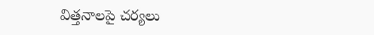విత్తనాలపై చర్యలు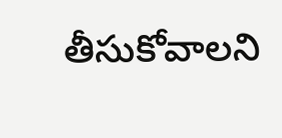తీసుకోవాలని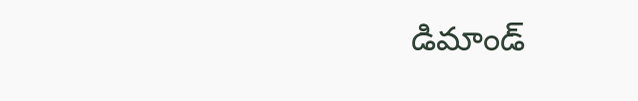డిమాండ్